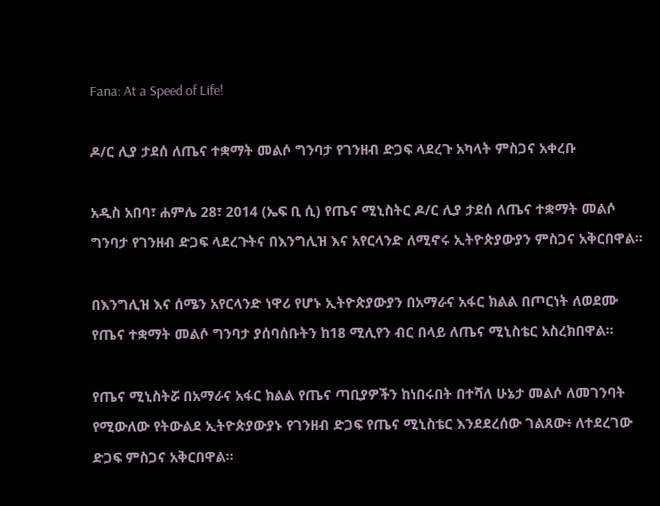Fana: At a Speed of Life!

ዶ/ር ሊያ ታደሰ ለጤና ተቋማት መልሶ ግንባታ የገንዘብ ድጋፍ ላደረጉ አካላት ምስጋና አቀረቡ

አዲስ አበባ፣ ሐምሌ 28፣ 2014 (ኤፍ ቢ ሲ) የጤና ሚኒስትር ዶ/ር ሊያ ታደሰ ለጤና ተቋማት መልሶ ግንባታ የገንዘብ ድጋፍ ላደረጉትና በእንግሊዝ እና አየርላንድ ለሚኖሩ ኢትዮጵያውያን ምስጋና አቅርበዋል፡፡

በእንግሊዝ እና ሰሜን አየርላንድ ነዋሪ የሆኑ ኢትዮጵያውያን በአማራና አፋር ክልል በጦርነት ለወደሙ የጤና ተቋማት መልሶ ግንባታ ያሰባሰቡትን ከ18 ሚሊየን ብር በላይ ለጤና ሚኒስቴር አስረክበዋል፡፡

የጤና ሚኒስትሯ በአማራና አፋር ክልል የጤና ጣቢያዎችን ከነበሩበት በተሻለ ሁኔታ መልሶ ለመገንባት የሚውለው የትውልደ ኢትዮጵያውያኑ የገንዘብ ድጋፍ የጤና ሚኒስቴር እንደደረሰው ገልጸው፥ ለተደረገው ድጋፍ ምስጋና አቅርበዋል፡፡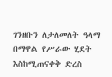ገንዘቡን ለታለመለት ዓላማ በማዋል የሥራው ሂደት እስከሚጠናቀቅ ድረስ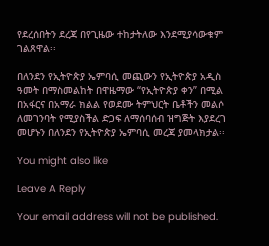የደረሰበትን ደረጃ በየጊዜው ተከታትለው እንደሚያሳውቁም ገልጸዋል፡፡

በለንደን የኢትዮጵያ ኤምባሲ መጪውን የኢትዮጵያ አዲስ ዓመት በማስመልከት በዋዜማው “የኢትዮጵያ ቀን” በሚል በአፋርና በአማራ ክልል የወደሙ ትምህርት ቤቶችን መልሶ ለመገንባት የሚያስችል ድጋፍ ለማሰባሰብ ዝግጅት እያደረገ መሆኑን በለንደን የኢትዮጵያ ኤምባሲ መረጃ ያመላክታል፡፡

You might also like

Leave A Reply

Your email address will not be published.